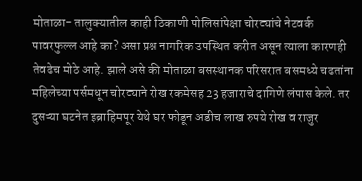मोताळा- तालुक्यातील काही ठिकाणी पोलिसांपेक्षा चोरट्यांचे नेटवर्क पावरफुल्ल आहे का? असा प्रश्न नागरिक उपस्थित करीत असून त्याला कारणही तेवढेच मोठे आहे. झाले असे की मोताळा बसस्थानक परिसरात बसमध्ये चढतांना महिलेच्या पर्समधून चोरट्याने रोख रकमेसह 23 हजाराचे दागिणे लंपास केले. तर दुसऱ्या घटनेत इब्राहिमपूर येथे घर फोडून अडीच लाख रुपये रोख व राजुर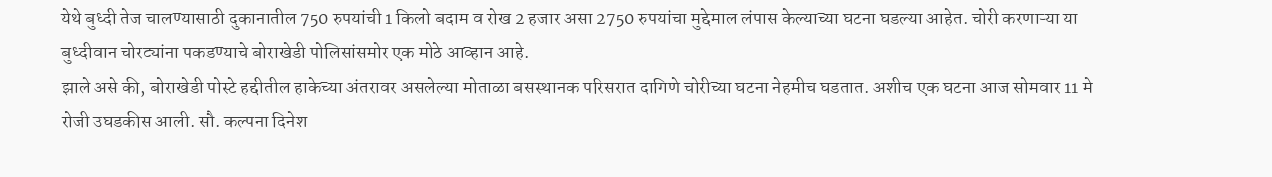येथे बुध्दी तेज चालण्यासाठी दुकानातील 750 रुपयांची 1 किलो बदाम व रोख 2 हजार असा 2750 रुपयांचा मुद्देमाल लंपास केल्याच्या घटना घडल्या आहेत. चोरी करणाऱ्या या बुध्दीवान चोरट्यांना पकडण्याचे बोराखेडी पोलिसांसमोर एक मोठे आव्हान आहे.
झाले असे की, बोराखेडी पोस्टे हद्दीतील हाकेच्या अंतरावर असलेल्या मोताळा बसस्थानक परिसरात दागिणे चोरीच्या घटना नेहमीच घडतात. अशीच एक घटना आज सोमवार 11 मे रोजी उघडकीस आली. सौ. कल्पना दिनेश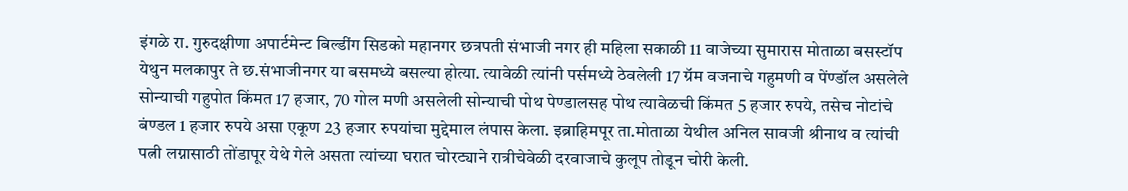इंगळे रा. गुरुदक्षीणा अपार्टमेन्ट बिल्डींग सिडको महानगर छत्रपती संभाजी नगर ही महिला सकाळी 11 वाजेच्या सुमारास मोताळा बसस्टॉप येथुन मलकापुर ते छ.संभाजीनगर या बसमध्ये बसल्या होत्या. त्यावेळी त्यांनी पर्समध्ये ठेवलेली 17 ग्रॅम वजनाचे गहुमणी व पेंण्डॉल असलेले सोन्याची गहुपोत किंमत 17 हजार, 70 गोल मणी असलेली सोन्याची पोथ पेण्डालसह पोथ त्यावेळची किंमत 5 हजार रुपये, तसेच नोटांचे बंण्डल 1 हजार रुपये असा एकूण 23 हजार रुपयांचा मुद्देमाल लंपास केला. इब्राहिमपूर ता.मोताळा येथील अनिल सावजी श्रीनाथ व त्यांची पत्नी लग्नासाठी तोंडापूर येथे गेले असता त्यांच्या घरात चोरट्याने रात्रीचेवेळी दरवाजाचे कुलूप तोडून चोरी केली.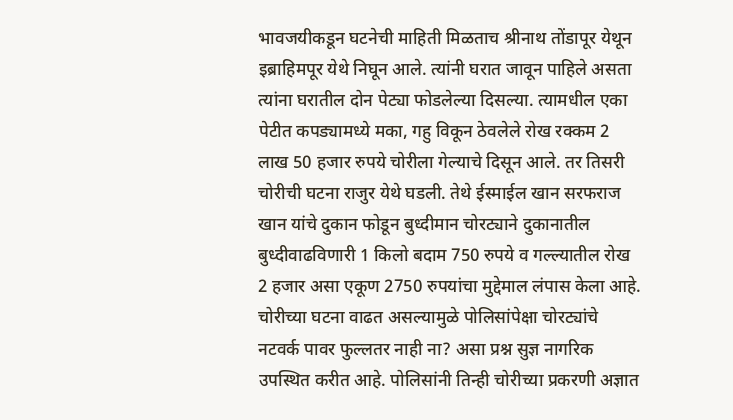भावजयीकडून घटनेची माहिती मिळताच श्रीनाथ तोंडापूर येथून इब्राहिमपूर येथे निघून आले. त्यांनी घरात जावून पाहिले असता त्यांना घरातील दोन पेट्या फोडलेल्या दिसल्या. त्यामधील एका पेटीत कपड्यामध्ये मका, गहु विकून ठेवलेले रोख रक्कम 2 लाख 50 हजार रुपये चोरीला गेल्याचे दिसून आले. तर तिसरी चोरीची घटना राजुर येथे घडली. तेथे ईस्माईल खान सरफराज खान यांचे दुकान फोडून बुध्दीमान चोरट्याने दुकानातील बुध्दीवाढविणारी 1 किलो बदाम 750 रुपये व गल्ल्यातील रोख 2 हजार असा एकूण 2750 रुपयांचा मुद्देमाल लंपास केला आहे. चोरीच्या घटना वाढत असल्यामुळे पोलिसांपेक्षा चोरट्यांचे नटवर्क पावर फुल्लतर नाही ना? असा प्रश्न सुज्ञ नागरिक उपस्थित करीत आहे. पोलिसांनी तिन्ही चोरीच्या प्रकरणी अज्ञात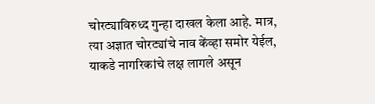चोरट्याविरुध्द गुन्हा दाखल केला आहे. मात्र, त्या अज्ञात चोरट्यांचे नाव केंव्हा समोर येईल, याकडे नागरिकांचे लक्ष लागले असून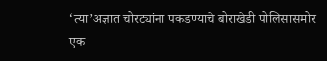‘त्या’अज्ञात चोरट्यांना पकडण्याचे बोराखेडी पोलिसासमोर एक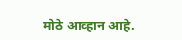मोठे आव्हान आहे.